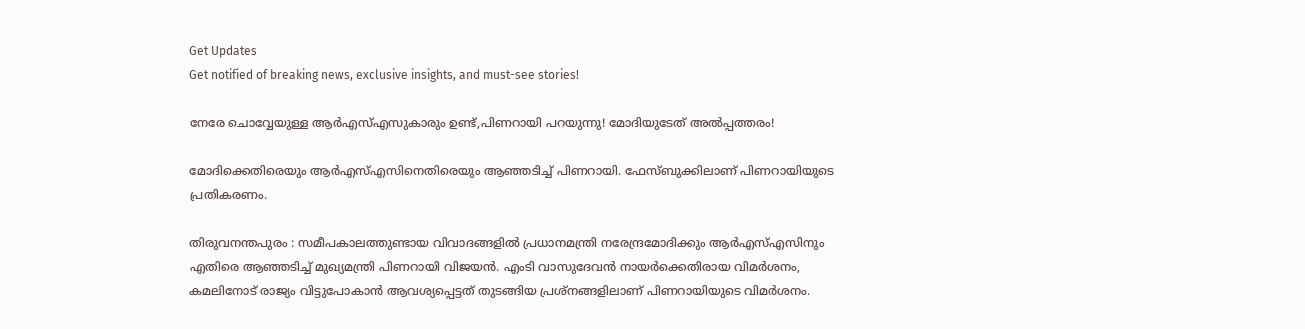Get Updates
Get notified of breaking news, exclusive insights, and must-see stories!

നേരേ ചൊവ്വേയുള്ള ആര്‍എസ്എസുകാരും ഉണ്ട്,പിണറായി പറയുന്നു! മോദിയുടേത് അല്‍പ്പത്തരം!

മോദിക്കെതിരെയും ആര്‍എസ്എസിനെതിരെയും ആഞ്ഞടിച്ച് പിണറായി. ഫേസ്ബുക്കിലാണ് പിണറായിയുടെ പ്രതികരണം.

തിരുവനന്തപുരം : സമീപകാലത്തുണ്ടായ വിവാദങ്ങളില്‍ പ്രധാനമന്ത്രി നരേന്ദ്രമോദിക്കും ആര്‍എസ്എസിനും എതിരെ ആഞ്ഞടിച്ച് മുഖ്യമന്ത്രി പിണറായി വിജയന്‍. എംടി വാസുദേവന്‍ നായര്‍ക്കെതിരായ വിമര്‍ശനം, കമലിനോട് രാജ്യം വിട്ടുപോകാന്‍ ആവശ്യപ്പെട്ടത് തുടങ്ങിയ പ്രശ്നങ്ങളിലാണ് പിണറായിയുടെ വിമര്‍ശനം.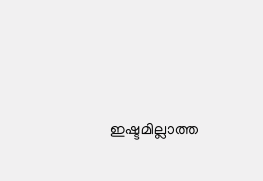ഇഷ്ടമില്ലാത്ത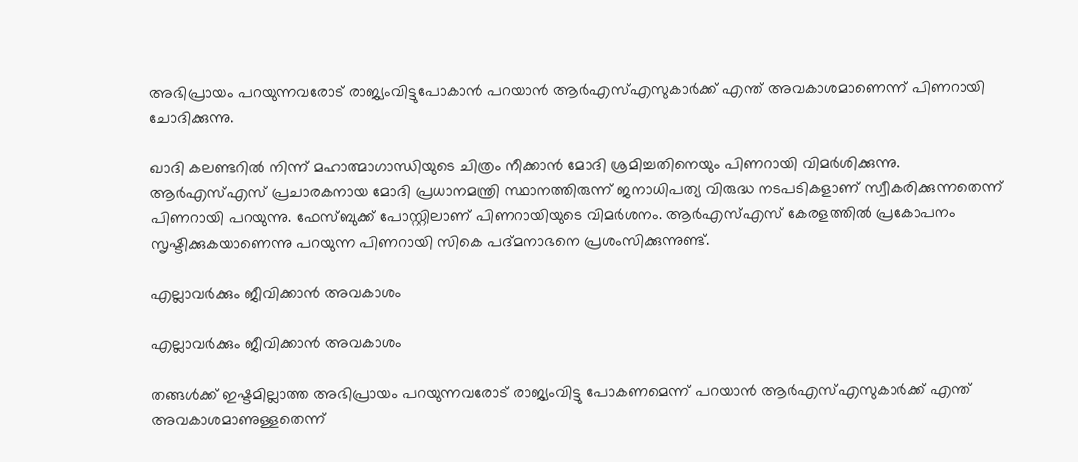അഭിപ്രായം പറയുന്നവരോട് രാജ്യംവിട്ടുപോകാന്‍ പറയാന്‍ ആര്‍എസ്എസുകാര്‍ക്ക് എന്ത് അവകാശമാണെന്ന് പിണറായി ചോദിക്കുന്നു.

ഖാദി കലണ്ടറില്‍ നിന്ന് മഹാത്മാഗാന്ധിയുടെ ചിത്രം നീക്കാന്‍ മോദി ശ്രമിച്ചതിനെയും പിണറായി വിമര്‍ശിക്കുന്നു. ആര്‍എസ്എസ് പ്രചാരകനായ മോദി പ്രധാനമന്ത്രി സ്ഥാനത്തിരുന്ന് ജനാധിപത്യ വിരുദ്ധ നടപടികളാണ് സ്വീകരിക്കുന്നതെന്ന് പിണറായി പറയുന്നു. ഫേസ്ബുക്ക് പോസ്റ്റിലാണ് പിണറായിയുടെ വിമര്‍ശനം. ആര്‍എസ്എസ് കേരളത്തില്‍ പ്രകോപനം സൃഷ്ടിക്കുകയാണെന്നു പറയുന്ന പിണറായി സികെ പദ്മനാഭനെ പ്രശംസിക്കുന്നുണ്ട്.

എല്ലാവര്‍ക്കും ജീവിക്കാന്‍ അവകാശം

എല്ലാവര്‍ക്കും ജീവിക്കാന്‍ അവകാശം

തങ്ങള്‍ക്ക് ഇഷ്ടമില്ലാത്ത അഭിപ്രായം പറയുന്നവരോട് രാജ്യംവിട്ടു പോകണമെന്ന് പറയാന്‍ ആര്‍എസ്എസുകാര്‍ക്ക് എന്ത് അവകാശമാണുള്ളതെന്ന്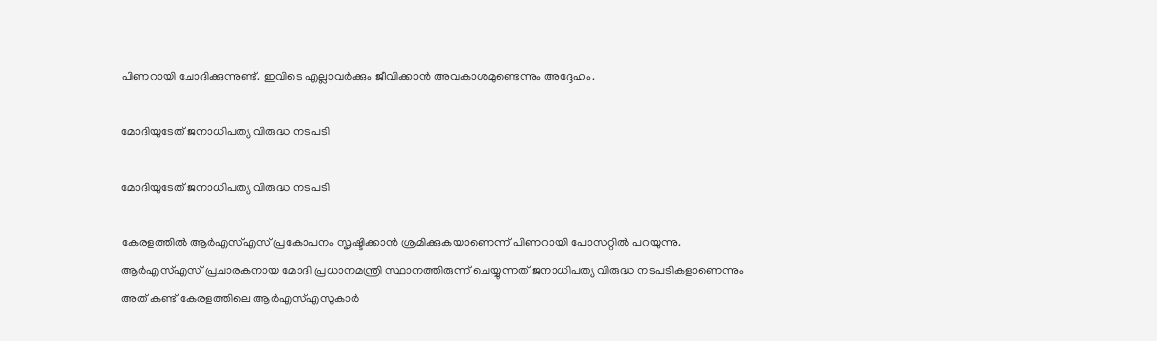പിണറായി ചോദിക്കുന്നുണ്ട്. ഇവിടെ എല്ലാവര്‍ക്കും ജീവിക്കാന്‍ അവകാശമുണ്ടെന്നും അദ്ദേഹം.

മോദിയുടേത് ജനാധിപത്യ വിരുദ്ധ നടപടി

മോദിയുടേത് ജനാധിപത്യ വിരുദ്ധ നടപടി

കേരളത്തില്‍ ആര്‍എസ്എസ് പ്രകോപനം സൃഷ്ടിക്കാന്‍ ശ്രമിക്കുകയാണെന്ന് പിണറായി പോസറ്റില്‍ പറയുന്നു. ആര്‍എസ്എസ് പ്രചാരകനായ മോദി പ്രധാനമന്ത്രി സ്ഥാനത്തിരുന്ന് ചെയ്യുന്നത് ജനാധിപത്യ വിരുദ്ധ നടപടികളാണെന്നും അത് കണ്ട് കേരളത്തിലെ ആര്‍എസ്എസുകാര്‍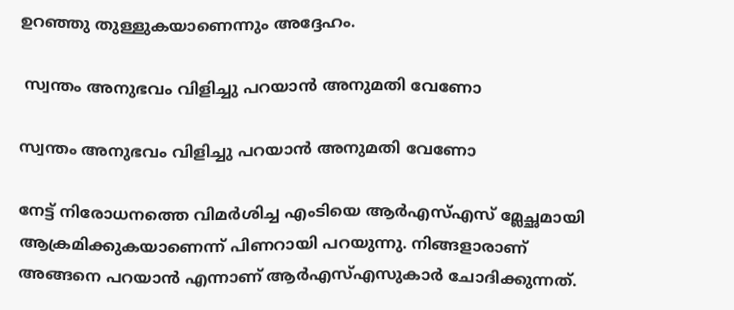ഉറഞ്ഞു തുള്ളുകയാണെന്നും അദ്ദേഹം.

 സ്വന്തം അനുഭവം വിളിച്ചു പറയാന്‍ അനുമതി വേണോ

സ്വന്തം അനുഭവം വിളിച്ചു പറയാന്‍ അനുമതി വേണോ

നേട്ട് നിരോധനത്തെ വിമര്‍ശിച്ച എംടിയെ ആര്‍എസ്എസ് മ്ലേച്ഛമായി ആക്രമിക്കുകയാണെന്ന് പിണറായി പറയുന്നു. നിങ്ങളാരാണ് അങ്ങനെ പറയാന്‍ എന്നാണ് ആര്‍എസ്എസുകാര്‍ ചോദിക്കുന്നത്.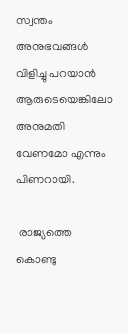സ്വന്തം അനുഭവങ്ങള്‍ വിളിച്ചു പറയാന്‍ ആരുടെയെങ്കിലോ അനുമതി വേണമോ എന്നും പിണറായി.

 രാജ്യത്തെ കൊണ്ടു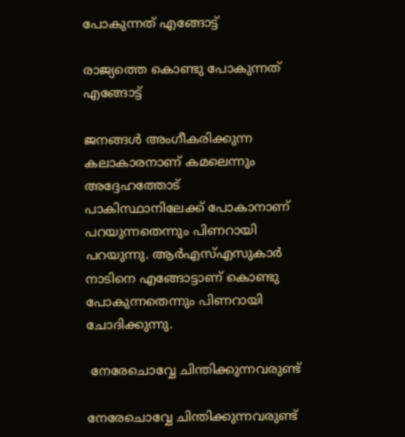പോകുന്നത് എങ്ങോട്ട്

രാജ്യത്തെ കൊണ്ടു പോകുന്നത് എങ്ങോട്ട്

ജനങ്ങള്‍ അംഗീകരിക്കുന്ന കലാകാരനാണ് കമലെന്നും അദ്ദേഹത്തോട് പാകിസ്ഥാനിലേക്ക് പോകാനാണ് പറയുന്നതെന്നും പിണറായി പറയുന്നു. ആര്‍എസ്എസുകാര്‍ നാടിനെ എങ്ങോട്ടാണ് കൊണ്ടു പോകുന്നതെന്നും പിണറായി ചോദിക്കുന്നു.

 നേരേചൊവ്വേ ചിന്തിക്കുന്നവരുണ്ട്

നേരേചൊവ്വേ ചിന്തിക്കുന്നവരുണ്ട്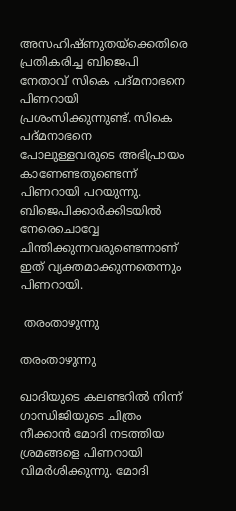അസഹിഷ്ണുതയ്‌ക്കെതിരെ പ്രതികരിച്ച ബിജെപി നേതാവ് സികെ പദ്മനാഭനെ പിണറായി പ്രശംസിക്കുന്നുണ്ട്. സികെ പദ്മനാഭനെ പോലുള്ളവരുടെ അഭിപ്രായം കാണേണ്ടതുണ്ടെന്ന് പിണറായി പറയുന്നു. ബിജെപിക്കാര്‍ക്കിടയില്‍ നേരെചൊവ്വേ ചിന്തിക്കുന്നവരുണ്ടെന്നാണ് ഇത് വ്യക്തമാക്കുന്നതെന്നും പിണറായി.

 തരംതാഴുന്നു

തരംതാഴുന്നു

ഖാദിയുടെ കലണ്ടറില്‍ നിന്ന് ഗാന്ധിജിയുടെ ചിത്രം നീക്കാന്‍ മോദി നടത്തിയ ശ്രമങ്ങളെ പിണറായി വിമര്‍ശിക്കുന്നു. മോദി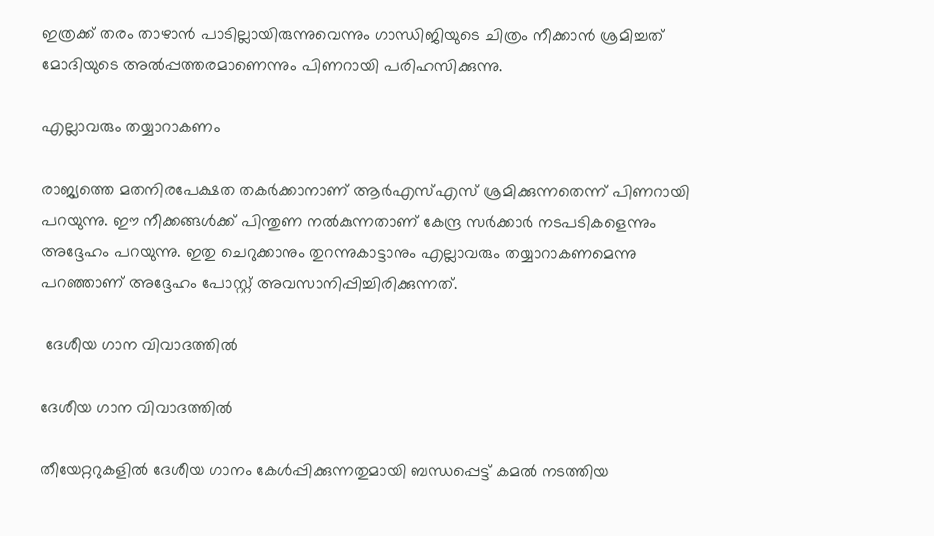ഇത്രക്ക് തരം താഴാന്‍ പാടില്ലായിരുന്നുവെന്നും ഗാന്ധിജിയുടെ ചിത്രം നീക്കാന്‍ ശ്രമിച്ചത് മോദിയുടെ അല്‍പ്പത്തരമാണെന്നും പിണറായി പരിഹസിക്കുന്നു.

എല്ലാവരും തയ്യാറാകണം

രാജ്യത്തെ മതനിരപേക്ഷത തകര്‍ക്കാനാണ് ആര്‍എസ്എസ് ശ്രമിക്കുന്നതെന്ന് പിണറായി പറയുന്നു. ഈ നീക്കങ്ങള്‍ക്ക് പിന്തുണ നല്‍കുന്നതാണ് കേന്ദ്ര സര്‍ക്കാര്‍ നടപടികളെന്നും അദ്ദേഹം പറയുന്നു. ഇതു ചെറുക്കാനും തുറന്നുകാട്ടാനും എല്ലാവരും തയ്യാറാകണമെന്നു പറഞ്ഞാണ് അദ്ദേഹം പോസ്റ്റ് അവസാനിപ്പിച്ചിരിക്കുന്നത്.

 ദേശീയ ഗാന വിവാദത്തില്‍

ദേശീയ ഗാന വിവാദത്തില്‍

തീയേറ്ററുകളില്‍ ദേശീയ ഗാനം കേള്‍പ്പിക്കുന്നതുമായി ബന്ധപ്പെട്ട് കമല്‍ നടത്തിയ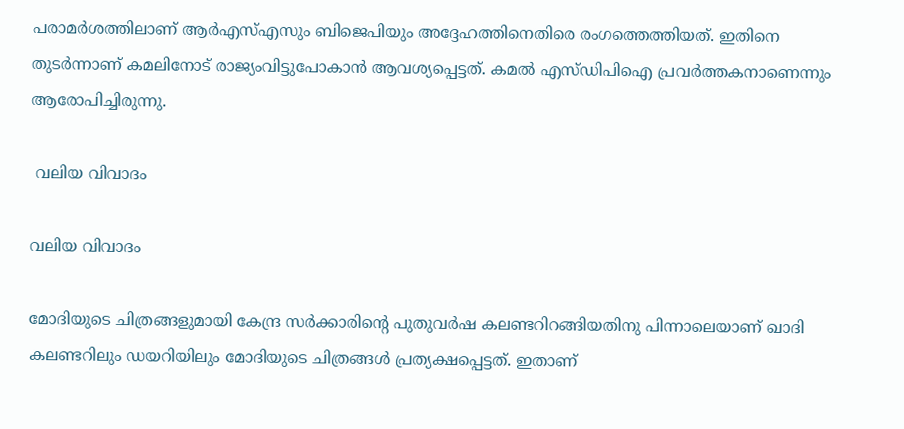പരാമര്‍ശത്തിലാണ് ആര്‍എസ്എസും ബിജെപിയും അദ്ദേഹത്തിനെതിരെ രംഗത്തെത്തിയത്. ഇതിനെ തുടര്‍ന്നാണ് കമലിനോട് രാജ്യംവിട്ടുപോകാന്‍ ആവശ്യപ്പെട്ടത്. കമല്‍ എസ്ഡിപിഐ പ്രവര്‍ത്തകനാണെന്നും ആരോപിച്ചിരുന്നു.

 വലിയ വിവാദം

വലിയ വിവാദം

മോദിയുടെ ചിത്രങ്ങളുമായി കേന്ദ്ര സര്‍ക്കാരിന്‍റെ പുതുവര്‍ഷ കലണ്ടറിറങ്ങിയതിനു പിന്നാലെയാണ് ഖാദി കലണ്ടറിലും ഡയറിയിലും മോദിയുടെ ചിത്രങ്ങള്‍ പ്രത്യക്ഷപ്പെട്ടത്. ഇതാണ്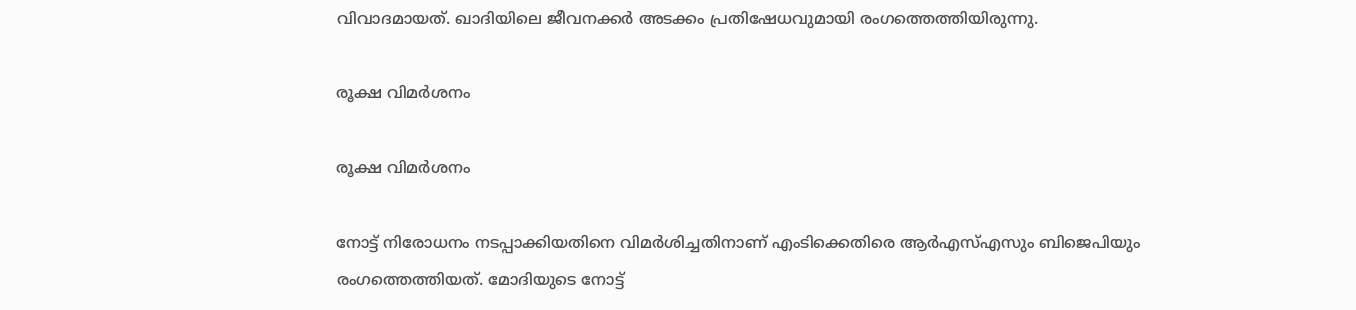വിവാദമായത്. ഖാദിയിലെ ജീവനക്കര്‍ അടക്കം പ്രതിഷേധവുമായി രംഗത്തെത്തിയിരുന്നു.

രൂക്ഷ വിമര്‍ശനം

രൂക്ഷ വിമര്‍ശനം

നോട്ട് നിരോധനം നടപ്പാക്കിയതിനെ വിമര്‍ശിച്ചതിനാണ് എംടിക്കെതിരെ ആര്‍എസ്എസും ബിജെപിയും രംഗത്തെത്തിയത്. മോദിയുടെ നോട്ട്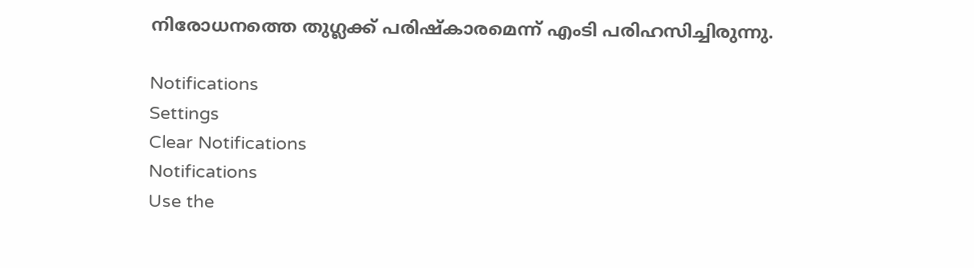നിരോധനത്തെ തുഗ്ലക്ക് പരിഷ്കാരമെന്ന് എംടി പരിഹസിച്ചിരുന്നു.

Notifications
Settings
Clear Notifications
Notifications
Use the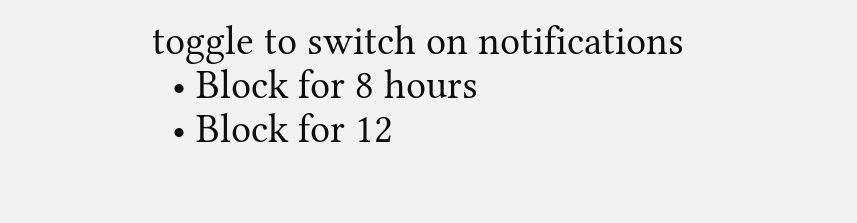toggle to switch on notifications
  • Block for 8 hours
  • Block for 12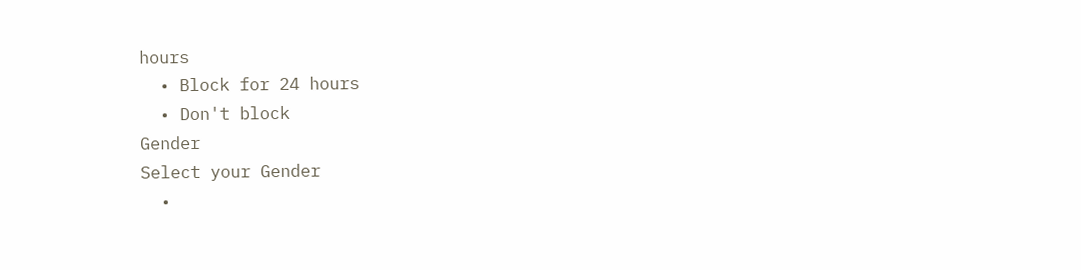hours
  • Block for 24 hours
  • Don't block
Gender
Select your Gender
  •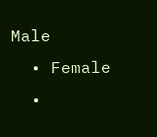Male
  • Female
  •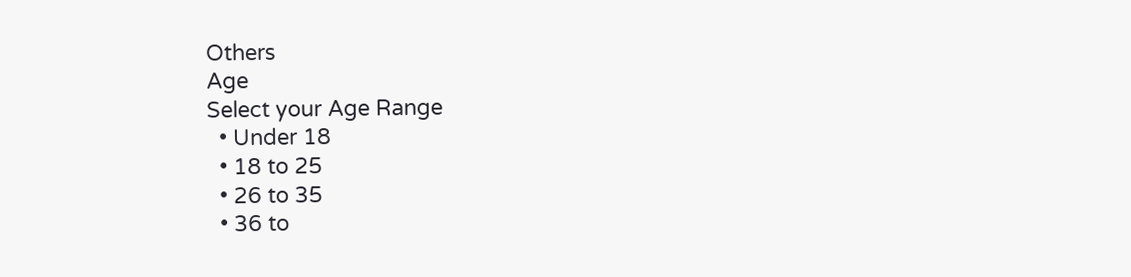Others
Age
Select your Age Range
  • Under 18
  • 18 to 25
  • 26 to 35
  • 36 to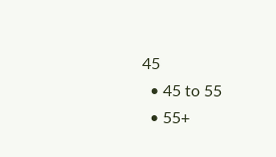45
  • 45 to 55
  • 55+